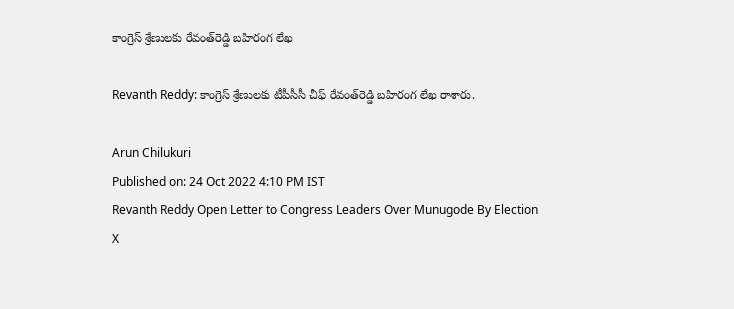కాంగ్రెస్ శ్రేణులకు రేవంత్‌రెడ్డి బహిరంగ లేఖ

Revanth Reddy: కాంగ్రెస్ శ్రేణులకు టీపీసీసీ చీఫ్ రేవంత్‌రెడ్డి బహిరంగ లేఖ రాశారు.

Arun Chilukuri
Published on: 24 Oct 2022 4:10 PM IST
Revanth Reddy Open Letter to Congress Leaders Over Munugode By Election
X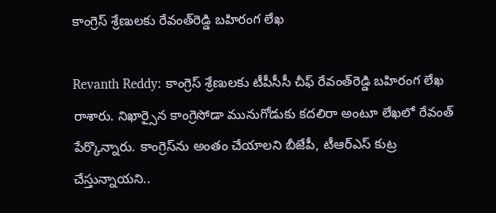కాంగ్రెస్ శ్రేణులకు రేవంత్‌రెడ్డి బహిరంగ లేఖ

Revanth Reddy: కాంగ్రెస్ శ్రేణులకు టీపీసీసీ చీఫ్ రేవంత్‌రెడ్డి బహిరంగ లేఖ రాశారు. నిఖార్సైన కాంగ్రెసోడా మునుగోడుకు కదలిరా అంటూ లేఖలో రేవంత్‌ పేర్కొన్నారు. కాంగ్రెస్‌ను అంతం చేయాలని బీజేపీ, టీఆర్‌ఎస్ కుట్ర చేస్తున్నాయని..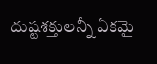దుష్టశక్తులన్నీ ఏకమై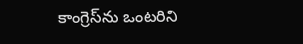కాంగ్రెస్‌ను ఒంటరిని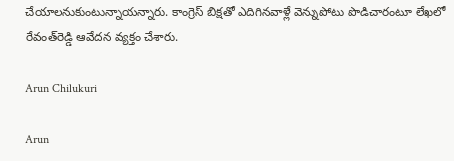చేయాలనుకుంటున్నాయన్నారు. కాంగ్రెస్ బిక్షతో ఎదిగినవాళ్లే వెన్నుపోటు పొడిచారంటూ లేఖలో రేవంత్‌రెడ్డి ఆవేదన వ్యక్తం చేశారు.

Arun Chilukuri

Arun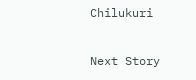Chilukuri

Next Story